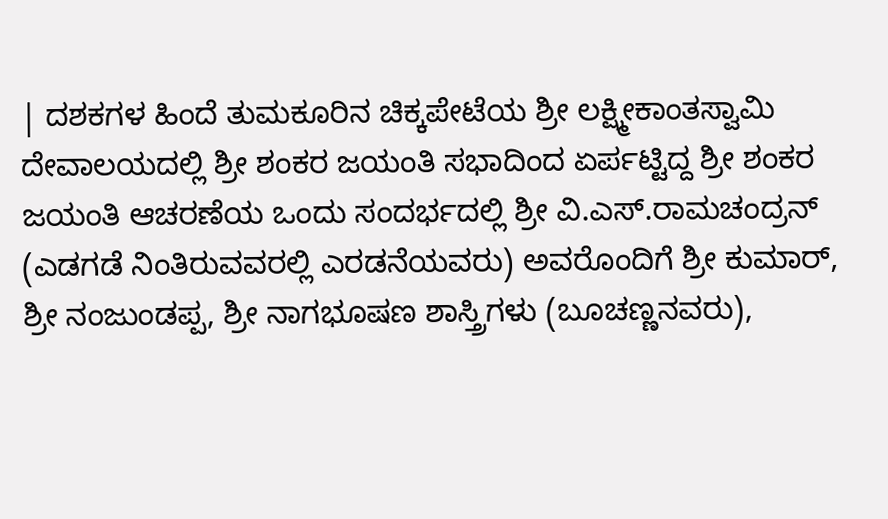| ದಶಕಗಳ ಹಿಂದೆ ತುಮಕೂರಿನ ಚಿಕ್ಕಪೇಟೆಯ ಶ್ರೀ ಲಕ್ಷ್ಮೀಕಾಂತಸ್ವಾಮಿ ದೇವಾಲಯದಲ್ಲಿ ಶ್ರೀ ಶಂಕರ ಜಯಂತಿ ಸಭಾದಿಂದ ಏರ್ಪಟ್ಟಿದ್ದ ಶ್ರೀ ಶಂಕರ ಜಯಂತಿ ಆಚರಣೆಯ ಒಂದು ಸಂದರ್ಭದಲ್ಲಿ ಶ್ರೀ ವಿ.ಎಸ್.ರಾಮಚಂದ್ರನ್ (ಎಡಗಡೆ ನಿಂತಿರುವವರಲ್ಲಿ ಎರಡನೆಯವರು) ಅವರೊಂದಿಗೆ ಶ್ರೀ ಕುಮಾರ್, ಶ್ರೀ ನಂಜುಂಡಪ್ಪ, ಶ್ರೀ ನಾಗಭೂಷಣ ಶಾಸ್ತ್ರಿಗಳು (ಬೂಚಣ್ಣನವರು),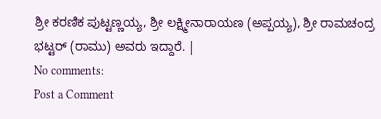ಶ್ರೀ ಕರಣಿಕ ಪುಟ್ಟಣ್ಣಯ್ಯ, ಶ್ರೀ ಲಕ್ಷ್ಮೀನಾರಾಯಣ (ಅಪ್ಪಯ್ಯ), ಶ್ರೀ ರಾಮಚಂದ್ರ ಭಟ್ಟರ್ (ರಾಮು) ಅವರು ಇದ್ದಾರೆ. |
No comments:
Post a Comment